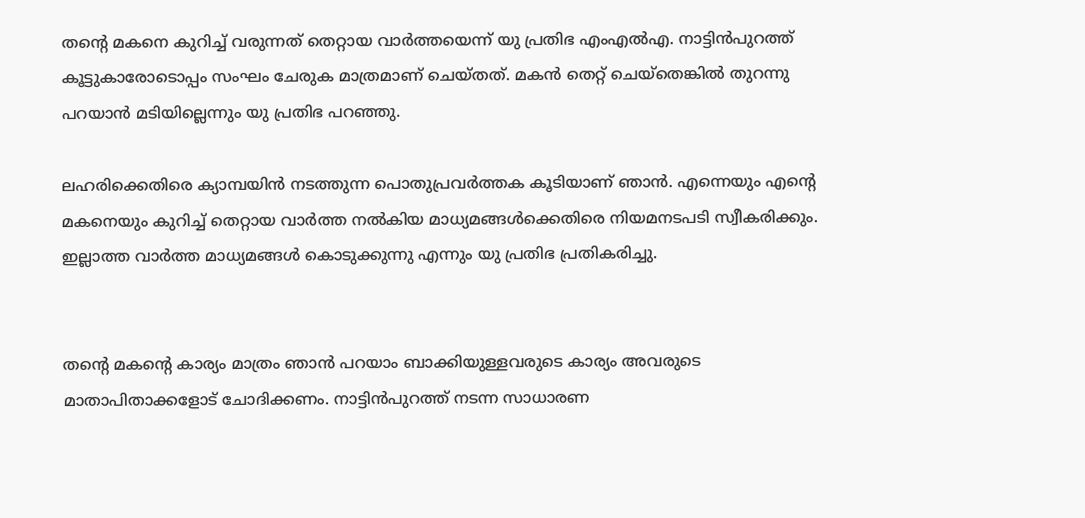തന്റെ മകനെ കുറിച്ച് വരുന്നത് തെറ്റായ വാർത്തയെന്ന് യു പ്രതിഭ എംഎൽഎ. നാട്ടിൻപുറത്ത് കൂട്ടുകാരോടൊപ്പം സംഘം ചേരുക മാത്രമാണ് ചെയ്തത്. മകൻ തെറ്റ് ചെയ്തെങ്കിൽ തുറന്നു പറയാൻ മടിയില്ലെന്നും യു പ്രതിഭ പറഞ്ഞു.

ലഹരിക്കെതിരെ ക്യാമ്പയിൻ നടത്തുന്ന പൊതുപ്രവർത്തക കൂടിയാണ് ഞാൻ. എന്നെയും എന്റെ മകനെയും കുറിച്ച് തെറ്റായ വാർത്ത നൽകിയ മാധ്യമങ്ങൾക്കെതിരെ നിയമനടപടി സ്വീകരിക്കും. ഇല്ലാത്ത വാർത്ത മാധ്യമങ്ങൾ കൊടുക്കുന്നു എന്നും യു പ്രതിഭ പ്രതികരിച്ചു.


തന്റെ മകന്റെ കാര്യം മാത്രം ഞാൻ പറയാം ബാക്കിയുള്ളവരുടെ കാര്യം അവരുടെ മാതാപിതാക്കളോട് ചോദിക്കണം. നാട്ടിൻപുറത്ത് നടന്ന സാധാരണ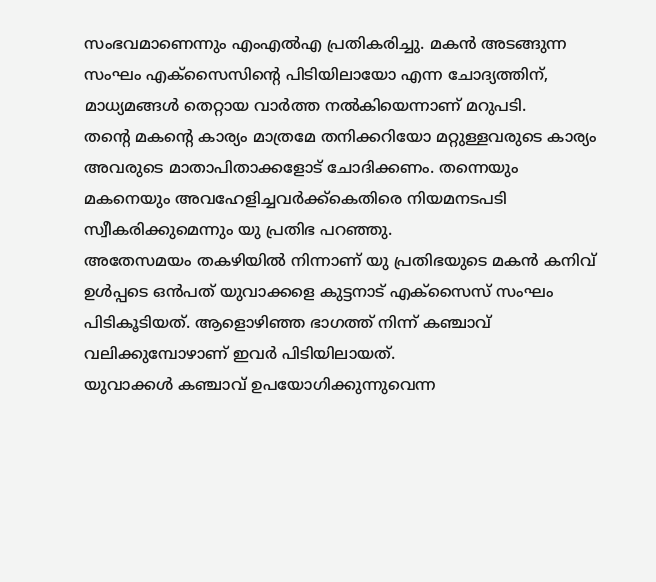സംഭവമാണെന്നും എംഎൽഎ പ്രതികരിച്ചു. മകൻ അടങ്ങുന്ന സംഘം എക്സൈസിന്റെ പിടിയിലായോ എന്ന ചോദ്യത്തിന്, മാധ്യമങ്ങൾ തെറ്റായ വാർത്ത നൽകിയെന്നാണ് മറുപടി.
തന്റെ മകന്റെ കാര്യം മാത്രമേ തനിക്കറിയോ മറ്റുള്ളവരുടെ കാര്യം അവരുടെ മാതാപിതാക്കളോട് ചോദിക്കണം. തന്നെയും മകനെയും അവഹേളിച്ചവർക്ക്കെതിരെ നിയമനടപടി സ്വീകരിക്കുമെന്നും യു പ്രതിഭ പറഞ്ഞു.
അതേസമയം തകഴിയിൽ നിന്നാണ് യു പ്രതിഭയുടെ മകൻ കനിവ് ഉൾപ്പടെ ഒൻപത് യുവാക്കളെ കുട്ടനാട് എക്സൈസ് സംഘം പിടികൂടിയത്. ആളൊഴിഞ്ഞ ഭാഗത്ത് നിന്ന് കഞ്ചാവ് വലിക്കുമ്പോഴാണ് ഇവർ പിടിയിലായത്.
യുവാക്കൾ കഞ്ചാവ് ഉപയോഗിക്കുന്നുവെന്ന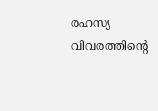രഹസ്യ വിവരത്തിന്റെ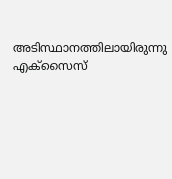അടിസ്ഥാനത്തിലായിരുന്നു എക്സൈസ്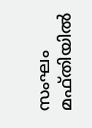സംഘം മഫ്തിയിൽ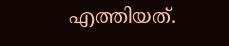എത്തിയത്.